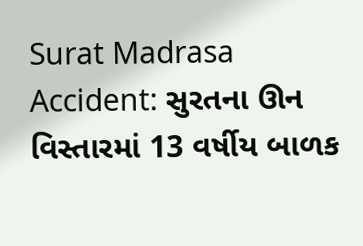Surat Madrasa Accident: સુરતના ઊન વિસ્તારમાં 13 વર્ષીય બાળક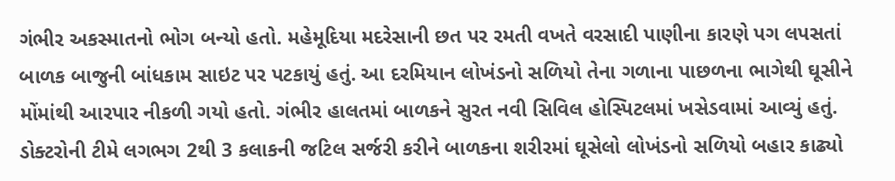ગંભીર અકસ્માતનો ભોગ બન્યો હતો. મહેમૂદિયા મદરેસાની છત પર રમતી વખતે વરસાદી પાણીના કારણે પગ લપસતાં બાળક બાજુની બાંધકામ સાઇટ પર પટકાયું હતું. આ દરમિયાન લોખંડનો સળિયો તેના ગળાના પાછળના ભાગેથી ઘૂસીને મોંમાંથી આરપાર નીકળી ગયો હતો. ગંભીર હાલતમાં બાળકને સુરત નવી સિવિલ હોસ્પિટલમાં ખસેડવામાં આવ્યું હતું.
ડોક્ટરોની ટીમે લગભગ 2થી 3 કલાકની જટિલ સર્જરી કરીને બાળકના શરીરમાં ઘૂસેલો લોખંડનો સળિયો બહાર કાઢ્યો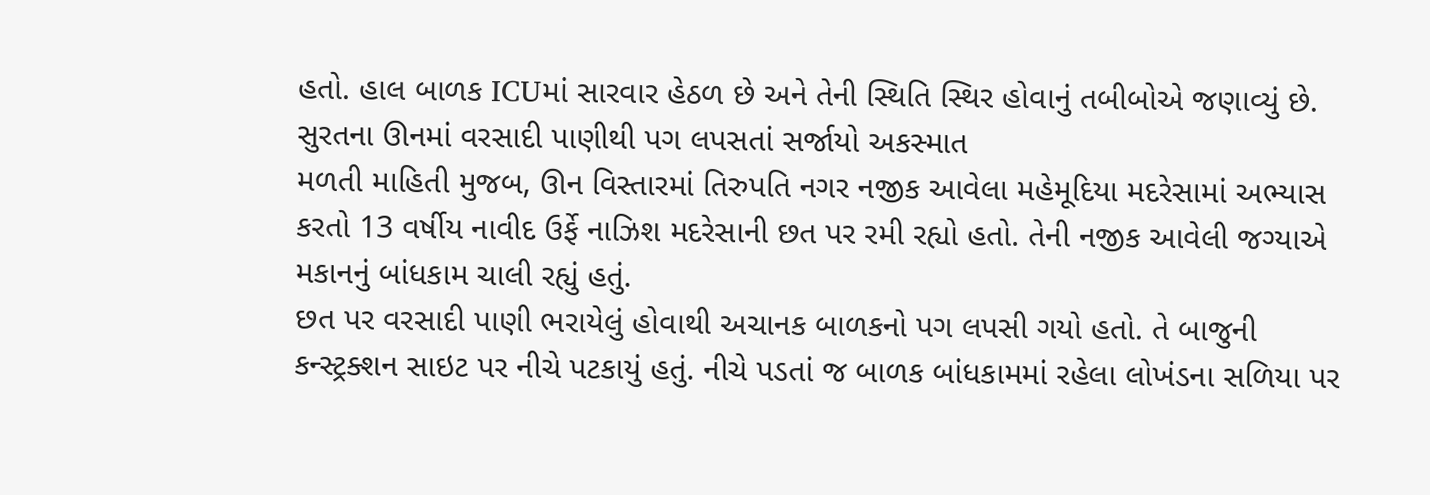હતો. હાલ બાળક ICUમાં સારવાર હેઠળ છે અને તેની સ્થિતિ સ્થિર હોવાનું તબીબોએ જણાવ્યું છે.
સુરતના ઊનમાં વરસાદી પાણીથી પગ લપસતાં સર્જાયો અકસ્માત
મળતી માહિતી મુજબ, ઊન વિસ્તારમાં તિરુપતિ નગર નજીક આવેલા મહેમૂદિયા મદરેસામાં અભ્યાસ કરતો 13 વર્ષીય નાવીદ ઉર્ફે નાઝિશ મદરેસાની છત પર રમી રહ્યો હતો. તેની નજીક આવેલી જગ્યાએ મકાનનું બાંધકામ ચાલી રહ્યું હતું.
છત પર વરસાદી પાણી ભરાયેલું હોવાથી અચાનક બાળકનો પગ લપસી ગયો હતો. તે બાજુની કન્સ્ટ્રક્શન સાઇટ પર નીચે પટકાયું હતું. નીચે પડતાં જ બાળક બાંધકામમાં રહેલા લોખંડના સળિયા પર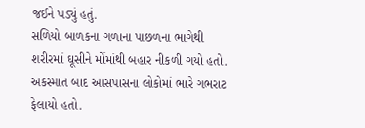જઈને પડ્યું હતું.
સળિયો બાળકના ગળાના પાછળના ભાગેથી શરીરમાં ઘૂસીને મોંમાંથી બહાર નીકળી ગયો હતો. અકસ્માત બાદ આસપાસના લોકોમાં ભારે ગભરાટ ફેલાયો હતો.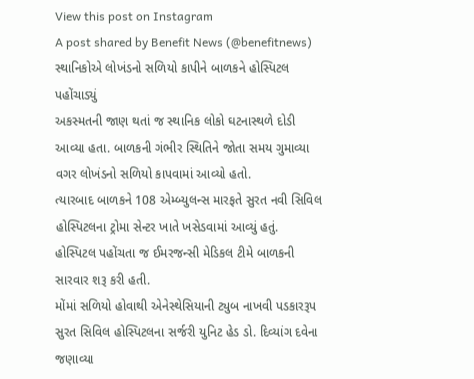View this post on Instagram
A post shared by Benefit News (@benefitnews)
સ્થાનિકોએ લોખંડનો સળિયો કાપીને બાળકને હોસ્પિટલ પહોંચાડ્યું
અકસ્મતની જાણ થતાં જ સ્થાનિક લોકો ઘટનાસ્થળે દોડી આવ્યા હતા. બાળકની ગંભીર સ્થિતિને જોતા સમય ગુમાવ્યા વગર લોખંડનો સળિયો કાપવામાં આવ્યો હતો.
ત્યારબાદ બાળકને 108 એમ્બ્યુલન્સ મારફતે સુરત નવી સિવિલ હોસ્પિટલના ટ્રોમા સેન્ટર ખાતે ખસેડવામાં આવ્યું હતું. હોસ્પિટલ પહોંચતા જ ઈમરજન્સી મેડિકલ ટીમે બાળકની સારવાર શરૂ કરી હતી.
મોંમાં સળિયો હોવાથી એનેસ્થેસિયાની ટ્યુબ નાખવી પડકારરૂપ
સુરત સિવિલ હોસ્પિટલના સર્જરી યુનિટ હેડ ડો. દિવ્યાંગ દવેના જણાવ્યા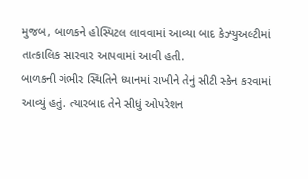મુજબ, બાળકને હોસ્પિટલ લાવવામાં આવ્યા બાદ કેઝ્યુઅલ્ટીમાં તાત્કાલિક સારવાર આપવામાં આવી હતી.
બાળકની ગંભીર સ્થિતિને ધ્યાનમાં રાખીને તેનું સીટી સ્કેન કરવામાં આવ્યું હતું. ત્યારબાદ તેને સીધું ઓપરેશન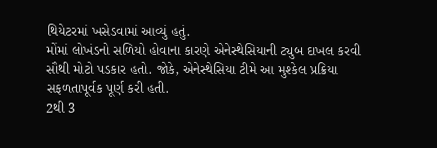થિયેટરમાં ખસેડવામાં આવ્યું હતું.
મોંમાં લોખંડનો સળિયો હોવાના કારણે એનેસ્થેસિયાની ટ્યુબ દાખલ કરવી સૌથી મોટો પડકાર હતો. જોકે, એનેસ્થેસિયા ટીમે આ મુશ્કેલ પ્રક્રિયા સફળતાપૂર્વક પૂર્ણ કરી હતી.
2થી 3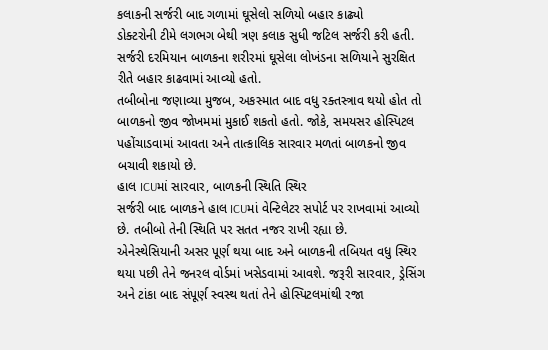કલાકની સર્જરી બાદ ગળામાં ઘૂસેલો સળિયો બહાર કાઢ્યો
ડોક્ટરોની ટીમે લગભગ બેથી ત્રણ કલાક સુધી જટિલ સર્જરી કરી હતી. સર્જરી દરમિયાન બાળકના શરીરમાં ઘૂસેલા લોખંડના સળિયાને સુરક્ષિત રીતે બહાર કાઢવામાં આવ્યો હતો.
તબીબોના જણાવ્યા મુજબ, અકસ્માત બાદ વધુ રક્તસ્ત્રાવ થયો હોત તો બાળકનો જીવ જોખમમાં મુકાઈ શકતો હતો. જોકે, સમયસર હોસ્પિટલ પહોંચાડવામાં આવતા અને તાત્કાલિક સારવાર મળતાં બાળકનો જીવ બચાવી શકાયો છે.
હાલ ICUમાં સારવાર, બાળકની સ્થિતિ સ્થિર
સર્જરી બાદ બાળકને હાલ ICUમાં વેન્ટિલેટર સપોર્ટ પર રાખવામાં આવ્યો છે. તબીબો તેની સ્થિતિ પર સતત નજર રાખી રહ્યા છે.
એનેસ્થેસિયાની અસર પૂર્ણ થયા બાદ અને બાળકની તબિયત વધુ સ્થિર થયા પછી તેને જનરલ વોર્ડમાં ખસેડવામાં આવશે. જરૂરી સારવાર, ડ્રેસિંગ અને ટાંકા બાદ સંપૂર્ણ સ્વસ્થ થતાં તેને હોસ્પિટલમાંથી રજા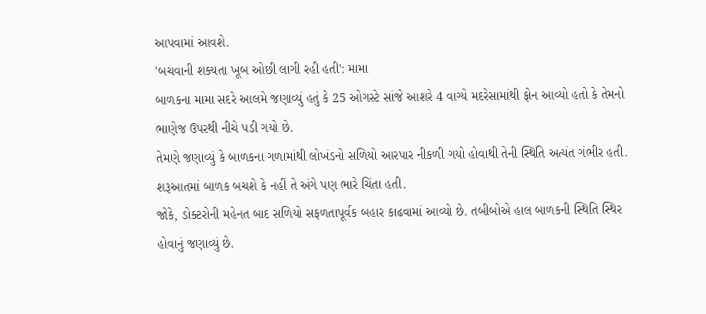આપવામાં આવશે.
'બચવાની શક્યતા ખૂબ ઓછી લાગી રહી હતી': મામા
બાળકના મામા સદરે આલમે જણાવ્યું હતું કે 25 ઓગસ્ટે સાંજે આશરે 4 વાગ્યે મદરેસામાંથી ફોન આવ્યો હતો કે તેમનો ભાણેજ ઉપરથી નીચે પડી ગયો છે.
તેમણે જણાવ્યું કે બાળકના ગળામાંથી લોખંડનો સળિયો આરપાર નીકળી ગયો હોવાથી તેની સ્થિતિ અત્યંત ગંભીર હતી. શરૂઆતમાં બાળક બચશે કે નહીં તે અંગે પણ ભારે ચિંતા હતી.
જોકે, ડોક્ટરોની મહેનત બાદ સળિયો સફળતાપૂર્વક બહાર કાઢવામાં આવ્યો છે. તબીબોએ હાલ બાળકની સ્થિતિ સ્થિર હોવાનું જણાવ્યું છે.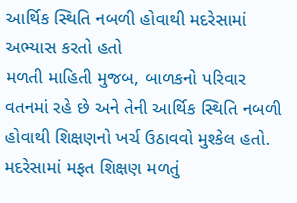આર્થિક સ્થિતિ નબળી હોવાથી મદરેસામાં અભ્યાસ કરતો હતો
મળતી માહિતી મુજબ, બાળકનો પરિવાર વતનમાં રહે છે અને તેની આર્થિક સ્થિતિ નબળી હોવાથી શિક્ષણનો ખર્ચ ઉઠાવવો મુશ્કેલ હતો. મદરેસામાં મફત શિક્ષણ મળતું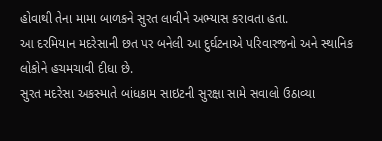હોવાથી તેના મામા બાળકને સુરત લાવીને અભ્યાસ કરાવતા હતા.
આ દરમિયાન મદરેસાની છત પર બનેલી આ દુર્ઘટનાએ પરિવારજનો અને સ્થાનિક લોકોને હચમચાવી દીધા છે.
સુરત મદરેસા અકસ્માતે બાંધકામ સાઇટની સુરક્ષા સામે સવાલો ઉઠાવ્યા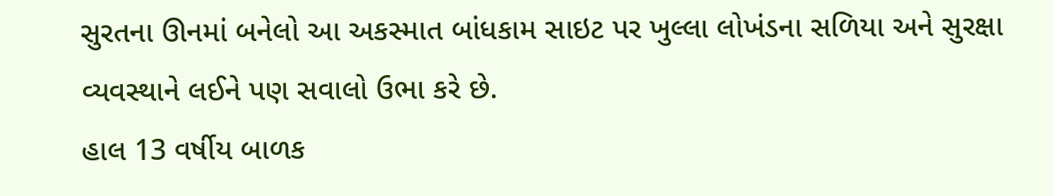સુરતના ઊનમાં બનેલો આ અકસ્માત બાંધકામ સાઇટ પર ખુલ્લા લોખંડના સળિયા અને સુરક્ષા વ્યવસ્થાને લઈને પણ સવાલો ઉભા કરે છે.
હાલ 13 વર્ષીય બાળક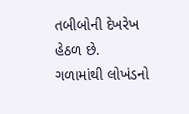તબીબોની દેખરેખ હેઠળ છે. ગળામાંથી લોખંડનો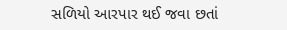સળિયો આરપાર થઈ જવા છતાં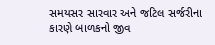સમયસર સારવાર અને જટિલ સર્જરીના કારણે બાળકનો જીવ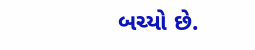બચ્યો છે.